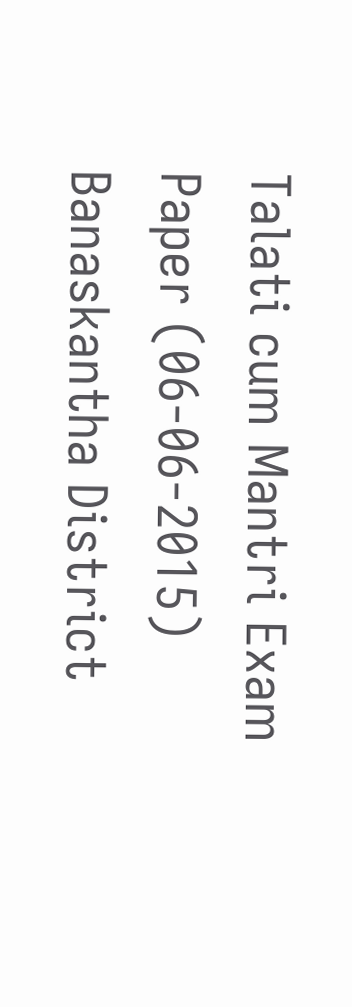Talati cum Mantri Exam Paper (06-06-2015) Banaskantha District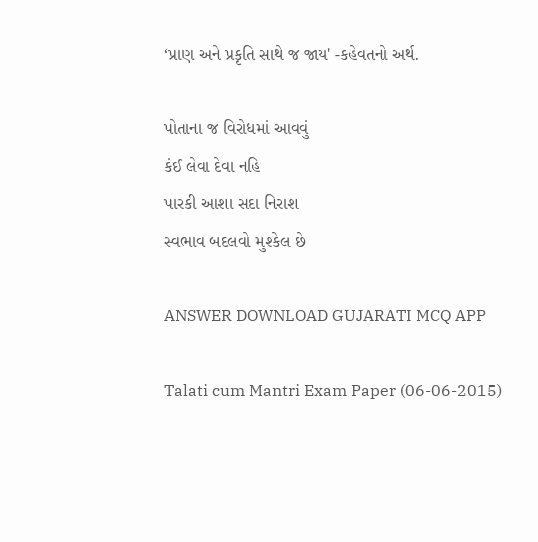‘પ્રાણ અને પ્રકૃતિ સાથે જ જાય' -કહેવતનો અર્થ.

પોતાના જ વિરોધમાં આવવું
કંઈ લેવા દેવા નહિ
પારકી આશા સદા નિરાશ
સ્વભાવ બદલવો મુશ્કેલ છે

ANSWER DOWNLOAD GUJARATI MCQ APP

Talati cum Mantri Exam Paper (06-06-2015)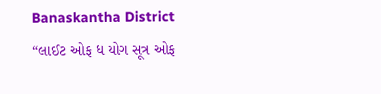Banaskantha District
“લાઈટ ઓફ ધ યોગ સૂત્ર ઓફ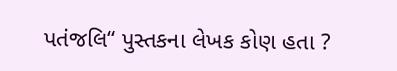પતંજલિ“ પુસ્તકના લેખક કોણ હતા ?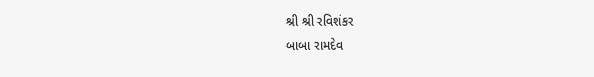શ્રી શ્રી રવિશંકર
બાબા રામદેવ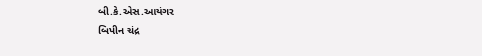બી.કે.એસ.આયંગર
બિપીન ચંદ્ર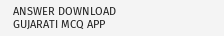ANSWER DOWNLOAD GUJARATI MCQ APP